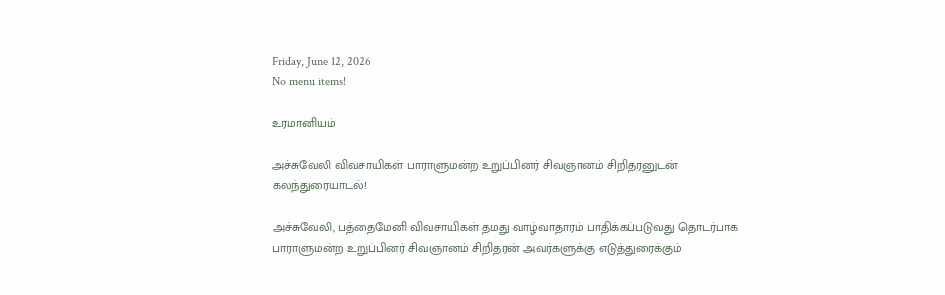Friday, June 12, 2026
No menu items!

உரமானியம்

அச்சுவேலி விவசாயிகள் பாராளுமன்ற உறுப்பினர் சிவஞானம் சிறிதரனுடன் கலந்துரையாடல்!

அச்சுவேலி, பத்தைமேனி விவசாயிகள் தமது வாழ்வாதாரம் பாதிக்கப்படுவது தொடர்பாக  பாராளுமன்ற உறுப்பினர் சிவஞானம் சிறிதரன் அவர்களுக்கு எடுத்துரைக்கும்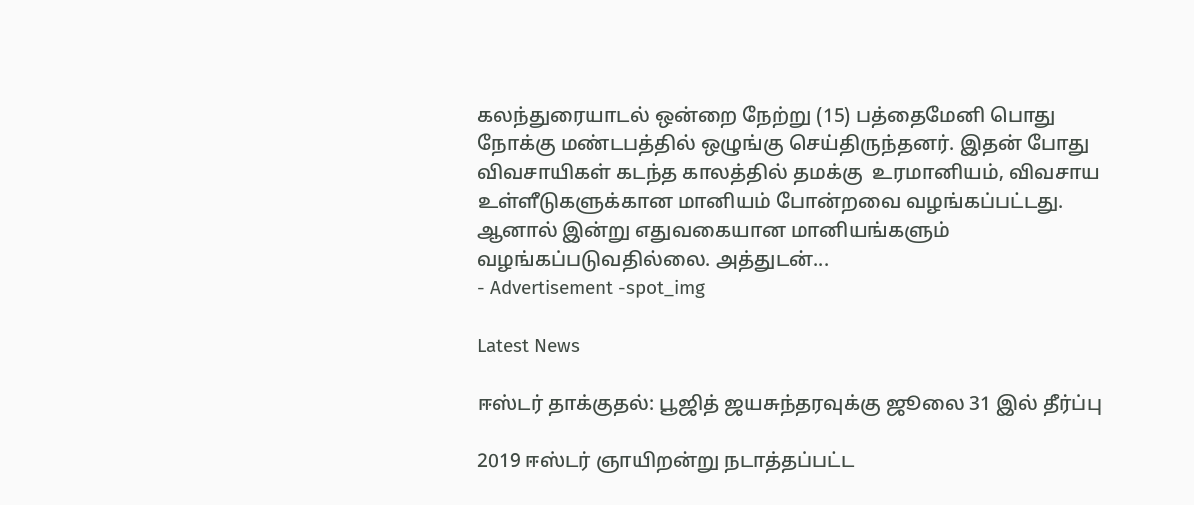கலந்துரையாடல் ஒன்றை நேற்று (15) பத்தைமேனி பொது நோக்கு மண்டபத்தில் ஒழுங்கு செய்திருந்தனர். இதன் போது விவசாயிகள் கடந்த காலத்தில் தமக்கு  உரமானியம், விவசாய உள்ளீடுகளுக்கான மானியம் போன்றவை வழங்கப்பட்டது. ஆனால் இன்று எதுவகையான மானியங்களும் வழங்கப்படுவதில்லை. அத்துடன்...
- Advertisement -spot_img

Latest News

ஈஸ்டர் தாக்குதல்: பூஜித் ஜயசுந்தரவுக்கு ஜூலை 31 இல் தீர்ப்பு

2019 ஈஸ்டர் ஞாயிறன்று நடாத்தப்பட்ட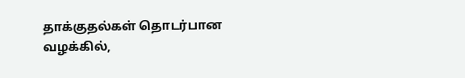தாக்குதல்கள் தொடர்பான வழக்கில்,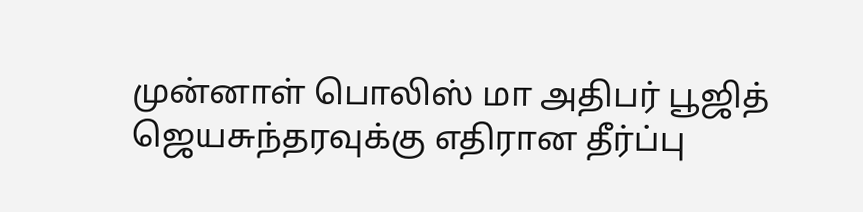முன்னாள் பொலிஸ் மா அதிபர் பூஜித் ஜெயசுந்தரவுக்கு எதிரான தீர்ப்பு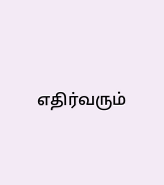எதிர்வரும்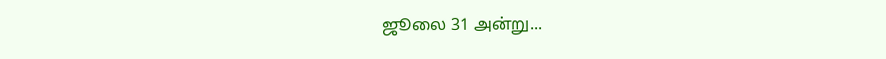ஜூலை 31 அன்று...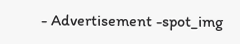- Advertisement -spot_img